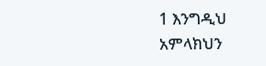1 እንግዲህ አምላክህን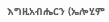እግዚአብሔርን (ኤሎሂም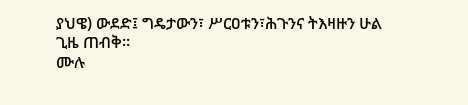ያህዌ) ውደድ፤ ግዴታውን፣ ሥርዐቱን፣ሕጉንና ትእዛዙን ሁል ጊዜ ጠብቅ።
ሙሉ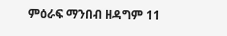ምዕራፍ ማንበብ ዘዳግም 11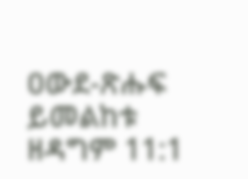ዐውደ-ጽሑፍ ይመልከቱ ዘዳግም 11:1